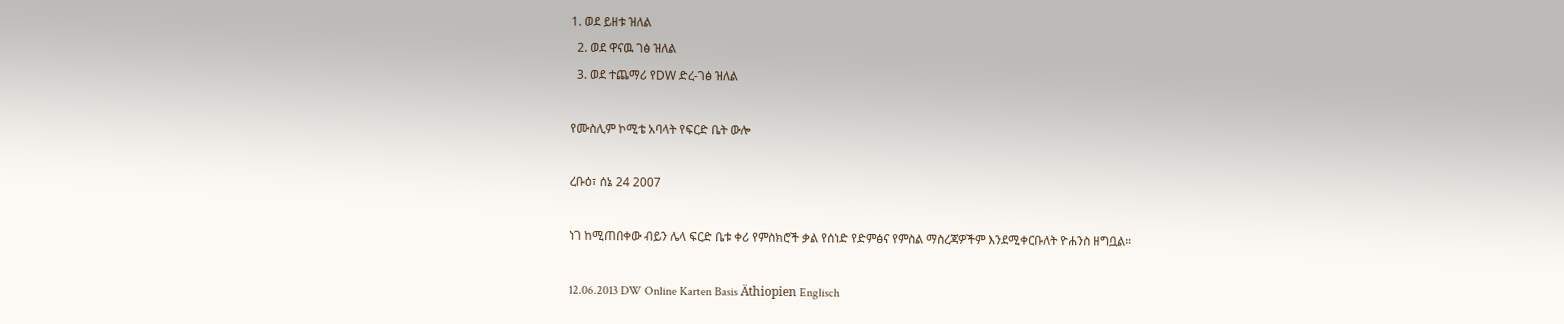1. ወደ ይዘቱ ዝለል
  2. ወደ ዋናዉ ገፅ ዝለል
  3. ወደ ተጨማሪ የDW ድረ-ገፅ ዝለል

የሙስሊም ኮሚቴ አባላት የፍርድ ቤት ውሎ

ረቡዕ፣ ሰኔ 24 2007

ነገ ከሚጠበቀው ብይን ሌላ ፍርድ ቤቱ ቀሪ የምስክሮች ቃል የሰነድ የድምፅና የምስል ማስረጃዎችም እንደሚቀርቡለት ዮሐንስ ዘግቧል።

12.06.2013 DW Online Karten Basis Äthiopien Englisch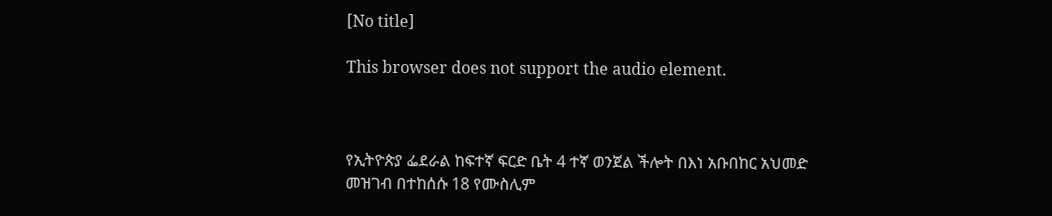[No title]

This browser does not support the audio element.



የኢትዮጵያ ፌደራል ከፍተኛ ፍርድ ቤት 4 ተኛ ወንጀል ችሎት በእነ አቡበከር አህመድ መዝገብ በተከሰሱ 18 የሙስሊም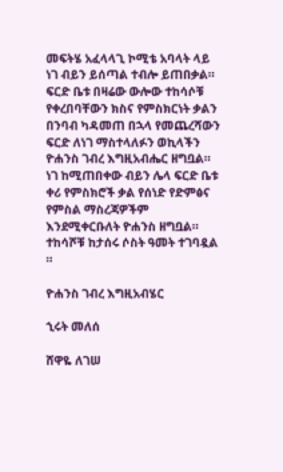መፍትሄ አፈላላጊ ኮሚቴ አባላት ላይ ነገ ብይን ይሰጣል ተብሎ ይጠበቃል። ፍርድ ቤቱ በዛሬው ውሎው ተከሳሶቹ የቀረበባቸውን ክስና የምስክርነት ቃልን በንባብ ካዳመጠ በኋላ የመጨረሻውን ፍርድ ለነገ ማስተላለፉን ወኪላችን ዮሐንስ ገብረ እግዚአብሔር ዘግቧል። ነገ ከሚጠበቀው ብይን ሌላ ፍርድ ቤቱ ቀሪ የምስክሮች ቃል የሰነድ የድምፅና የምስል ማስረጃዎችም እንደሚቀርቡለት ዮሐንስ ዘግቧል። ተከሳሾቹ ከታሰሩ ሶስት ዓመት ተገባዷል ።

ዮሐንስ ገብረ እግዚአብሄር

ኂሩት መለሰ

ሸዋዬ ለገሠ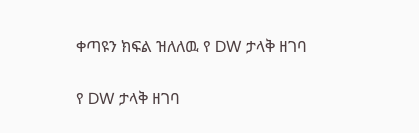ቀጣዩን ክፍል ዝለለዉ የ DW ታላቅ ዘገባ

የ DW ታላቅ ዘገባ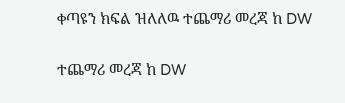ቀጣዩን ክፍል ዝለለዉ ተጨማሪ መረጃ ከ DW

ተጨማሪ መረጃ ከ DW